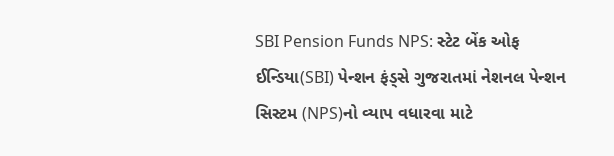SBI Pension Funds NPS: સ્ટેટ બેંક ઓફ ઈન્ડિયા(SBI) પેન્શન ફંડ્સે ગુજરાતમાં નેશનલ પેન્શન સિસ્ટમ (NPS)નો વ્યાપ વધારવા માટે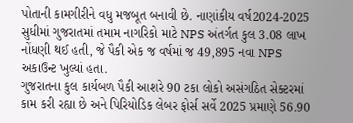પોતાની કામગીરીને વધુ મજબૂત બનાવી છે. નાણાંકીય વર્ષ2024-2025 સુધીમાં ગુજરાતમાં તમામ નાગરિકો માટે NPS અંતર્ગત કુલ 3.08 લાખ નોંધણી થઈ હતી, જે પૈકી એક જ વર્ષમાં જ 49,895 નવા NPS અકાઉન્ટ ખુલ્યાં હતા.
ગુજરાતના કુલ કાર્યબળ પૈકી આશરે 90 ટકા લોકો અસંગઠિત સેક્ટરમાં કામ કરી રહ્યા છે અને પિરિયોડિક લેબર ફોર્સ સર્વે 2025 પ્રમાણે 56.90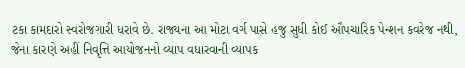ટકા કામદારો સ્વરોજગારી ધરાવે છે. રાજ્યના આ મોટા વર્ગ પાસે હજુ સુધી કોઈ ઔપચારિક પેન્શન કવરેજ નથી, જેના કારણે અહીં નિવૃત્તિ આયોજનનો વ્યાપ વધારવાની વ્યાપક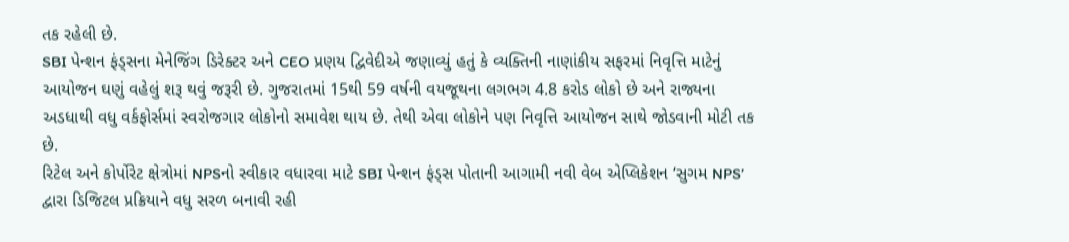તક રહેલી છે.
SBI પેન્શન ફંડ્સના મેનેજિંગ ડિરેક્ટર અને CEO પ્રણય દ્વિવેદીએ જણાવ્યું હતું કે વ્યક્તિની નાણાંકીય સફરમાં નિવૃત્તિ માટેનું આયોજન ઘણું વહેલું શરૂ થવું જરૂરી છે. ગુજરાતમાં 15થી 59 વર્ષની વયજૂથના લગભગ 4.8 કરોડ લોકો છે અને રાજ્યના અડધાથી વધુ વર્કફોર્સમાં સ્વરોજગાર લોકોનો સમાવેશ થાય છે. તેથી એવા લોકોને પણ નિવૃત્તિ આયોજન સાથે જોડવાની મોટી તક છે.
રિટેલ અને કોર્પોરેટ ક્ષેત્રોમાં NPSનો સ્વીકાર વધારવા માટે SBI પેન્શન ફંડ્સ પોતાની આગામી નવી વેબ એપ્લિકેશન ‘સુગમ NPS’ દ્વારા ડિજિટલ પ્રક્રિયાને વધુ સરળ બનાવી રહી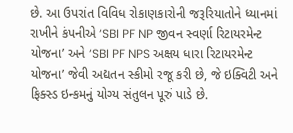છે. આ ઉપરાંત વિવિધ રોકાણકારોની જરૂરિયાતોને ધ્યાનમાં રાખીને કંપનીએ ‘SBI PF NP જીવન સ્વર્ણા રિટાયરમેન્ટ યોજના’ અને ‘SBI PF NPS અક્ષય ધારા રિટાયરમેન્ટ યોજના’ જેવી અદ્યતન સ્કીમો રજૂ કરી છે, જે ઇક્વિટી અને ફિક્સ્ડ ઇન્કમનું યોગ્ય સંતુલન પૂરું પાડે છે.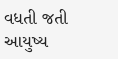વધતી જતી આયુષ્ય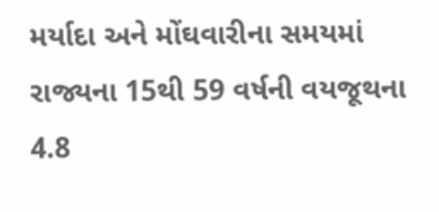મર્યાદા અને મોંઘવારીના સમયમાં રાજ્યના 15થી 59 વર્ષની વયજૂથના 4.8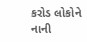કરોડ લોકોને નાની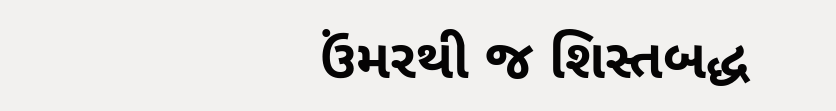ઉંમરથી જ શિસ્તબદ્ધ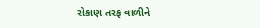રોકાણ તરફ વાળીને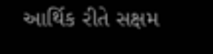આર્થિક રીતે સક્ષમ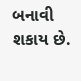બનાવી શકાય છે.